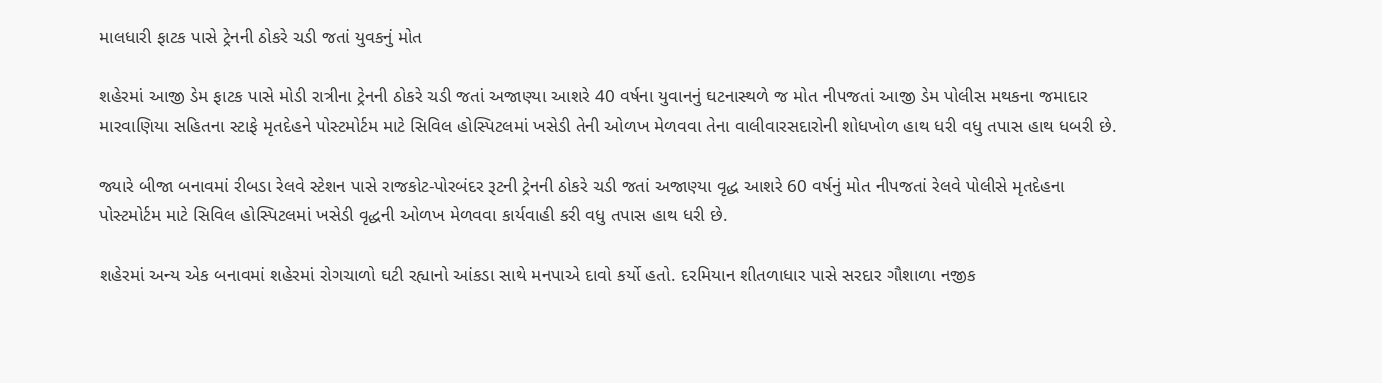માલધારી ફાટક પાસે ટ્રેનની ઠોકરે ચડી જતાં યુવકનું મોત

શહેરમાં આજી ડેમ ફાટક પાસે મોડી રાત્રીના ટ્રેનની ઠોકરે ચડી જતાં અજાણ્યા આશરે 40 વર્ષના યુવાનનું ઘટનાસ્થળે જ મોત નીપજતાં આજી ડેમ પોલીસ મથકના જમાદાર મારવાણિયા સહિતના સ્ટાફે મૃતદેહને પોસ્ટમોર્ટમ માટે સિવિલ હોસ્પિટલમાં ખસેડી તેની ઓળખ મેળવવા તેના વાલીવારસદારોની શોધખોળ હાથ ધરી વધુ તપાસ હાથ ધબરી છે.

જ્યારે બીજા બનાવમાં રીબડા રેલવે સ્ટેશન પાસે રાજકોટ-પોરબંદર રૂટની ટ્રેનની ઠોકરે ચડી જતાં અજાણ્યા વૃદ્ધ આશરે 60 વર્ષનું મોત નીપજતાં રેલવે પોલીસે મૃતદેહના પોસ્ટમોર્ટમ માટે સિવિલ હોસ્પિટલમાં ખસેડી વૃદ્ધની ઓળખ મેળવવા કાર્યવાહી કરી વધુ તપાસ હાથ ધરી છે.

શહેરમાં અન્ય એક બનાવમાં શહેરમાં રોગચાળો ઘટી રહ્યાનો આંકડા સાથે મનપાએ દાવો કર્યો હતો. દરમિયાન શીતળાધાર પાસે સરદાર ગૌશાળા નજીક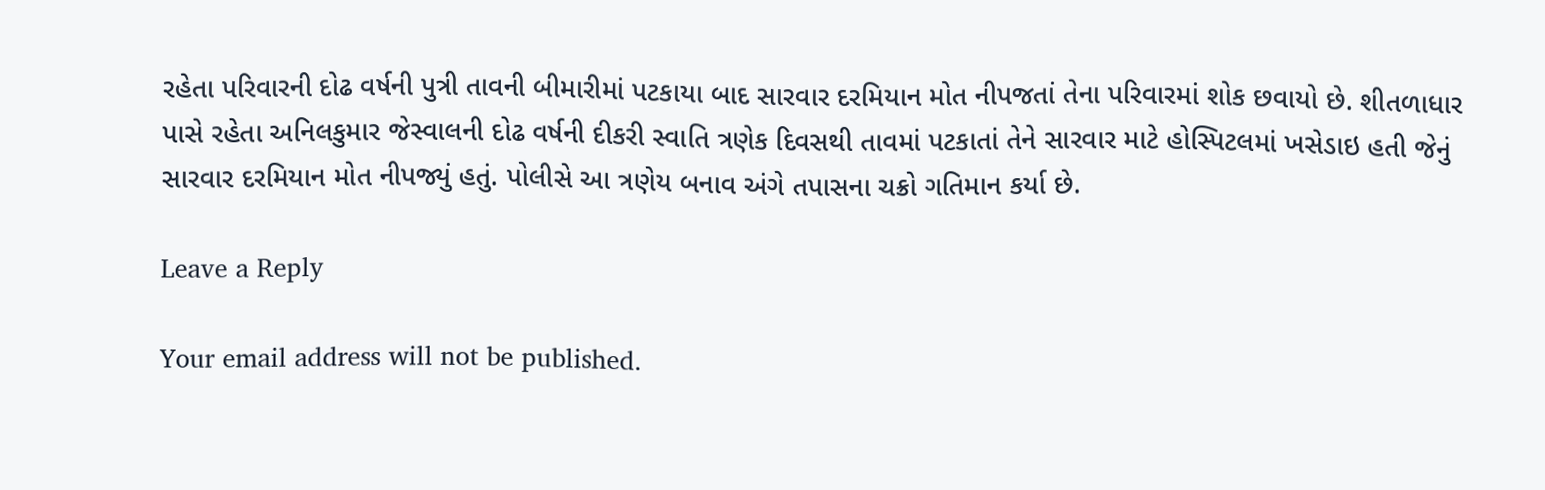રહેતા પરિવારની દોઢ વર્ષની પુત્રી તાવની બીમારીમાં પટકાયા બાદ સારવાર દરમિયાન મોત નીપજતાં તેના પરિવારમાં શોક છવાયો છે. શીતળાધાર પાસે રહેતા અનિલકુમાર જેસ્વાલની દોઢ વર્ષની દીકરી સ્વાતિ ત્રણેક દિવસથી તાવમાં પટકાતાં તેને સારવાર માટે હોસ્પિટલમાં ખસેડાઇ હતી જેનું સારવાર દરમિયાન મોત નીપજ્યું હતું. પોલીસે આ ત્રણેય બનાવ અંગે તપાસના ચક્રો ગતિમાન કર્યા છે.

Leave a Reply

Your email address will not be published.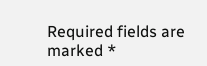Required fields are marked *